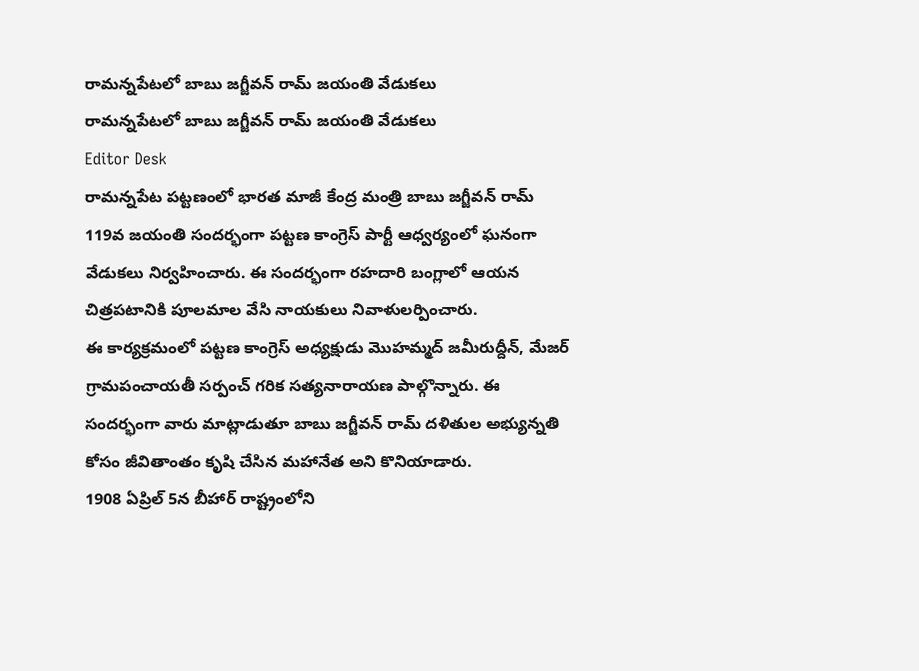రామన్నపేటలో బాబు జగ్జీవన్ రామ్ జయంతి వేడుకలు
రామన్నపేటలో బాబు జగ్జీవన్ రామ్ జయంతి వేడుకలు
Editor Desk
రామన్నపేట పట్టణంలో భారత మాజీ కేంద్ర మంత్రి బాబు జగ్జీవన్ రామ్ 119వ జయంతి సందర్భంగా పట్టణ కాంగ్రెస్ పార్టీ ఆధ్వర్యంలో ఘనంగా వేడుకలు నిర్వహించారు. ఈ సందర్భంగా రహదారి బంగ్లాలో ఆయన చిత్రపటానికి పూలమాల వేసి నాయకులు నివాళులర్పించారు.
ఈ కార్యక్రమంలో పట్టణ కాంగ్రెస్ అధ్యక్షుడు మొహమ్మద్ జమీరుద్దీన్, మేజర్ గ్రామపంచాయతీ సర్పంచ్ గరిక సత్యనారాయణ పాల్గొన్నారు. ఈ సందర్భంగా వారు మాట్లాడుతూ బాబు జగ్జీవన్ రామ్ దళితుల అభ్యున్నతి కోసం జీవితాంతం కృషి చేసిన మహానేత అని కొనియాడారు.
1908 ఏప్రిల్ 5న బీహార్ రాష్ట్రంలోని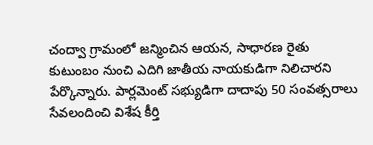చంద్వా గ్రామంలో జన్మించిన ఆయన, సాధారణ రైతు కుటుంబం నుంచి ఎదిగి జాతీయ నాయకుడిగా నిలిచారని పేర్కొన్నారు. పార్లమెంట్ సభ్యుడిగా దాదాపు 50 సంవత్సరాలు సేవలందించి విశేష కీర్తి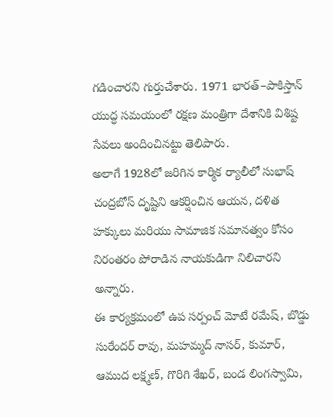గడించారని గుర్తుచేశారు. 1971 భారత్–పాకిస్తాన్ యుద్ధ సమయంలో రక్షణ మంత్రిగా దేశానికి విశిష్ట సేవలు అందించినట్టు తెలిపారు.
అలాగే 1928లో జరిగిన కార్మిక ర్యాలీలో సుభాష్ చంద్రబోస్ దృష్టిని ఆకర్షించిన ఆయన, దళిత హక్కులు మరియు సామాజిక సమానత్వం కోసం నిరంతరం పోరాడిన నాయకుడిగా నిలిచారని అన్నారు.
ఈ కార్యక్రమంలో ఉప సర్పంచ్ మోటే రమేష్, బొడ్డు సురేందర్ రావు, మహమ్మద్ నాసర్, కుమార్, ఆముద లక్ష్మణ్, గొరిగి శేఖర్, బండ లింగస్వామి,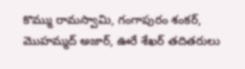కొమ్ము రామస్వామి, గంగాపురం శంకర్, మొహమ్మద్ అజార్, ఊరే శేఖర్ తదితరులు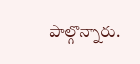పాల్గొన్నారు.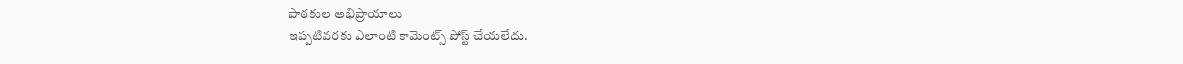పాఠకుల అభిప్రాయాలు
ఇప్పటివరకు ఎలాంటి కామెంట్స్ పోస్ట్ చేయలేదు.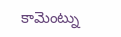కామెంట్ను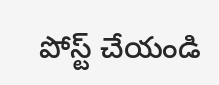పోస్ట్ చేయండి